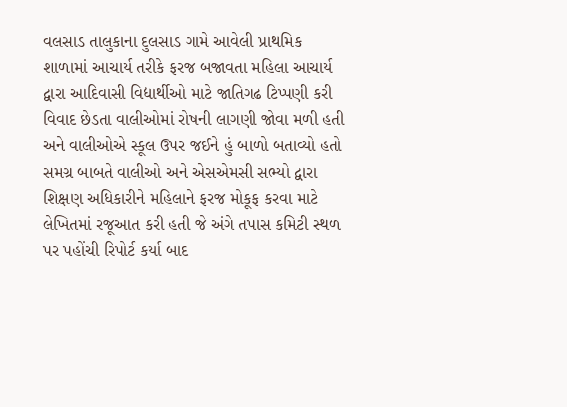વલસાડ તાલુકાના દુલસાડ ગામે આવેલી પ્રાથમિક શાળામાં આચાર્ય તરીકે ફરજ બજાવતા મહિલા આચાર્ય દ્વારા આદિવાસી વિદ્યાર્થીઓ માટે જાતિગઢ ટિપ્પણી કરી વિવાદ છેડતા વાલીઓમાં રોષની લાગણી જોવા મળી હતી અને વાલીઓએ સ્કૂલ ઉપર જઈને હું બાળો બતાવ્યો હતો સમગ્ર બાબતે વાલીઓ અને એસએમસી સભ્યો દ્વારા શિક્ષણ અધિકારીને મહિલાને ફરજ મોકૂફ કરવા માટે લેખિતમાં રજૂઆત કરી હતી જે અંગે તપાસ કમિટી સ્થળ પર પહોંચી રિપોર્ટ કર્યા બાદ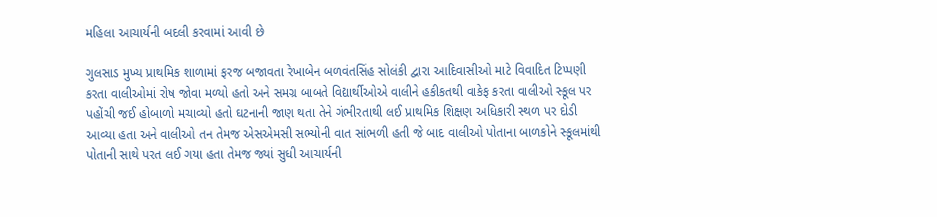મહિલા આચાર્યની બદલી કરવામાં આવી છે

ગુલસાડ મુખ્ય પ્રાથમિક શાળામાં ફરજ બજાવતા રેખાબેન બળવંતસિંહ સોલંકી દ્વારા આદિવાસીઓ માટે વિવાદિત ટિપ્પણી કરતા વાલીઓમાં રોષ જોવા મળ્યો હતો અને સમગ્ર બાબતે વિદ્યાર્થીઓએ વાલીને હકીકતથી વાકેફ કરતા વાલીઓ સ્કૂલ પર પહોંચી જઈ હોબાળો મચાવ્યો હતો ઘટનાની જાણ થતા તેને ગંભીરતાથી લઈ પ્રાથમિક શિક્ષણ અધિકારી સ્થળ પર દોડી આવ્યા હતા અને વાલીઓ તન તેમજ એસએમસી સભ્યોની વાત સાંભળી હતી જે બાદ વાલીઓ પોતાના બાળકોને સ્કૂલમાંથી પોતાની સાથે પરત લઈ ગયા હતા તેમજ જ્યાં સુધી આચાર્યની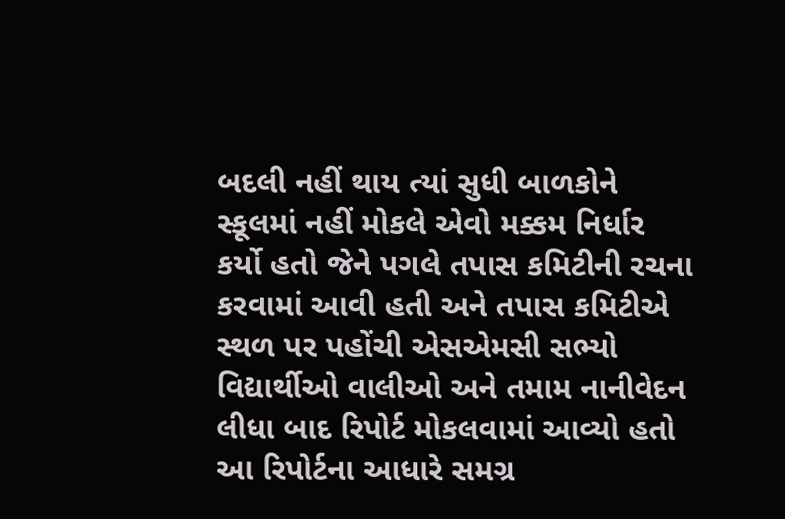બદલી નહીં થાય ત્યાં સુધી બાળકોને સ્કૂલમાં નહીં મોકલે એવો મક્કમ નિર્ધાર કર્યો હતો જેને પગલે તપાસ કમિટીની રચના કરવામાં આવી હતી અને તપાસ કમિટીએ સ્થળ પર પહોંચી એસએમસી સભ્યો વિદ્યાર્થીઓ વાલીઓ અને તમામ નાનીવેદન લીધા બાદ રિપોર્ટ મોકલવામાં આવ્યો હતો આ રિપોર્ટના આધારે સમગ્ર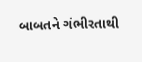બાબતને ગંભીરતાથી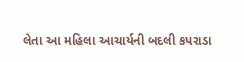લેતા આ મહિલા આચાર્યની બદલી કપરાડા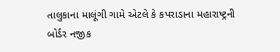તાલુકાના માલૂંગી ગામે એટલે કે કપરાડાના મહારાષ્ટ્રની બોર્ડર નજીક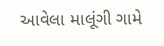આવેલા માલૂંગી ગામે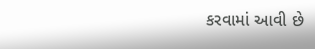કરવામાં આવી છે